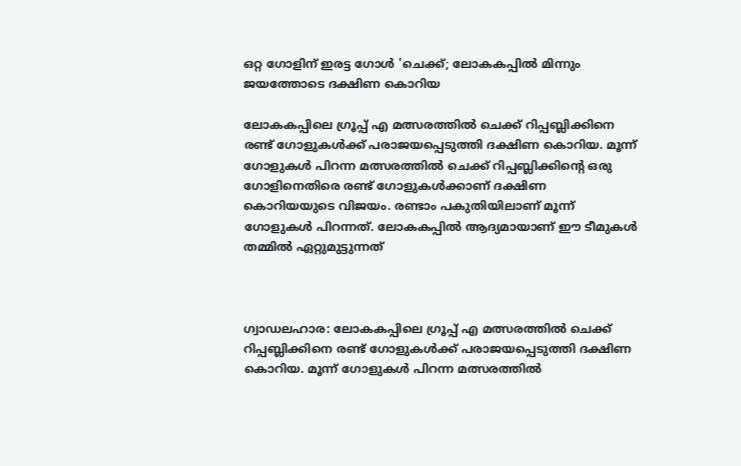ഒറ്റ ഗോളിന് ഇരട്ട ഗോൾ 'ചെക്ക്; ലോകകപ്പിൽ മിന്നും ജയത്തോടെ ദക്ഷിണ കൊറിയ

ലോകകപ്പിലെ ഗ്രൂപ്പ് എ മത്സരത്തില്‍ ചെക്ക് റിപ്പബ്ലിക്കിനെ രണ്ട് ഗോളുകള്‍ക്ക് പരാജയപ്പെടുത്തി ദക്ഷിണ കൊറിയ. മൂന്ന് ഗോളുകള്‍ പിറന്ന മത്സരത്തില്‍ ചെക്ക് റിപ്പബ്ലിക്കിന്റെ ഒരു ഗോളിനെതിരെ രണ്ട് ഗോളുകള്‍ക്കാണ് ദക്ഷിണ കൊറിയയുടെ വിജയം. രണ്ടാം പകുതിയിലാണ് മൂന്ന് ഗോളുകള്‍ പിറന്നത്. ലോകകപ്പില്‍ ആദ്യമായാണ് ഈ ടീമുകള്‍ തമ്മില്‍ ഏറ്റുമുട്ടുന്നത്



ഗ്വാഡലഹാര: ലോകകപ്പിലെ ഗ്രൂപ്പ് എ മത്സരത്തില്‍ ചെക്ക് റിപ്പബ്ലിക്കിനെ രണ്ട് ഗോളുകള്‍ക്ക് പരാജയപ്പെടുത്തി ദക്ഷിണ കൊറിയ. മൂന്ന് ഗോളുകള്‍ പിറന്ന മത്സരത്തില്‍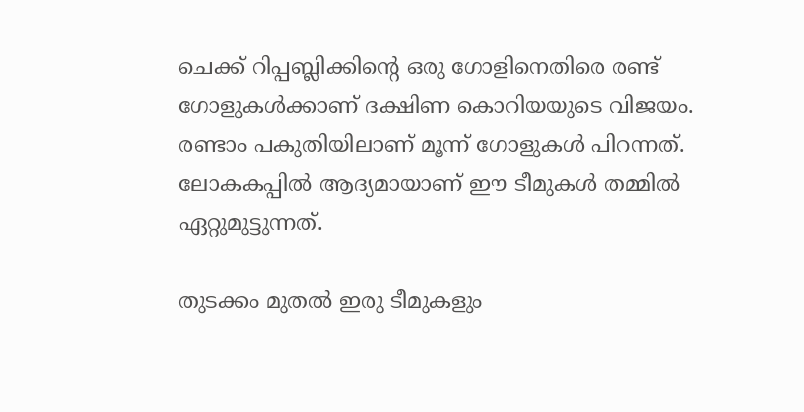ചെക്ക് റിപ്പബ്ലിക്കിന്റെ ഒരു ഗോളിനെതിരെ രണ്ട് ഗോളുകള്‍ക്കാണ് ദക്ഷിണ കൊറിയയുടെ വിജയം. രണ്ടാം പകുതിയിലാണ് മൂന്ന് ഗോളുകള്‍ പിറന്നത്. ലോകകപ്പില്‍ ആദ്യമായാണ് ഈ ടീമുകള്‍ തമ്മില്‍ ഏറ്റുമുട്ടുന്നത്.

തുടക്കം മുതല്‍ ഇരു ടീമുകളും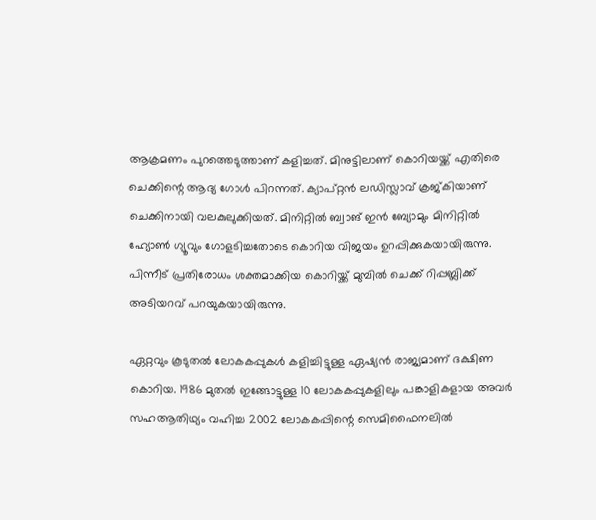ആക്രമണം പുറത്തെടുത്താണ് കളിച്ചത്. മിനുട്ടിലാണ് കൊറിയയ്ക്ക് എതിരെ ചെക്കിന്റെ ആദ്യ ഗോള്‍ പിറന്നത്. ക്യാപ്റ്റന്‍ ലഡിസ്ലാവ് ക്രജ്കിയാണ് ചെക്കിനായി വലകുലുക്കിയത്. മിനിറ്റില്‍ ബ്വാങ് ഇന്‍ ബ്യോമും മിനിറ്റില്‍ ഹ്യോണ്‍ ഗ്യൂവും ഗോളടിച്ചതോടെ കൊറിയ വിജയം ഉറപ്പിക്കുകയായിരുന്നു. പിന്നീട് പ്രതിരോധം ശക്തമാക്കിയ കൊറിയ്ക്ക് മുമ്പില്‍ ചെക്ക് റിപ്പബ്ലിക്ക് അടിയറവ് പറയുകയായിരുന്നു.

ഏറ്റവും കൂടുതല്‍ ലോകകപ്പുകള്‍ കളിച്ചിട്ടുള്ള ഏഷ്യന്‍ രാജ്യമാണ് ദക്ഷിണ കൊറിയ. 1986 മുതല്‍ ഇങ്ങോട്ടുള്ള 10 ലോകകപ്പുകളിലും പങ്കാളികളായ അവര്‍ സഹആതിഥ്യം വഹിച്ച 2002 ലോകകപ്പിന്റെ സെമിഫൈനലില്‍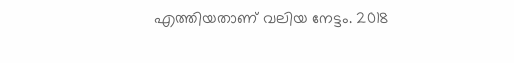എത്തിയതാണ് വലിയ നേട്ടം. 2018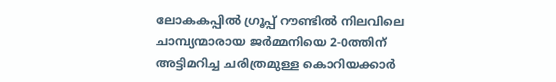ലോകകപ്പില്‍ ഗ്രൂപ്പ് റൗണ്ടില്‍ നിലവിലെ ചാമ്പ്യന്മാരായ ജര്‍മ്മനിയെ 2-0ത്തിന് അട്ടിമറിച്ച ചരിത്രമുള്ള കൊറിയക്കാര്‍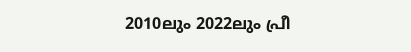2010ലും 2022ലും പ്രീ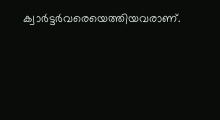ക്വാര്‍ട്ടര്‍വരെയെത്തിയവരാണ്.